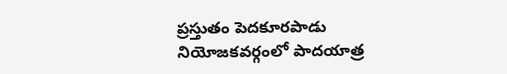ప్రస్తుతం పెదకూరపాడు నియోజకవర్గంలో పాదయాత్ర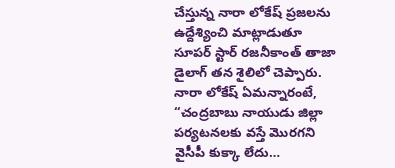చేస్తున్న నారా లోకేష్ ప్రజలను ఉద్దేశ్యించి మాట్లాడుతూ సూపర్ స్టార్ రజనీకాంత్ తాజా డైలాగ్ తన శైలిలో చెప్పారు.
నారా లోకేష్ ఏమన్నారంటే, “చంద్రబాబు నాయుడు జిల్లా పర్యటనలకు వస్తే మొరగని వైసీపీ కుక్కా లేదు…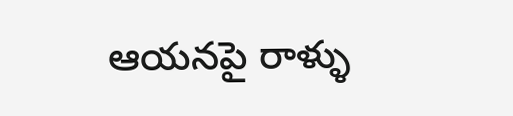ఆయనపై రాళ్ళు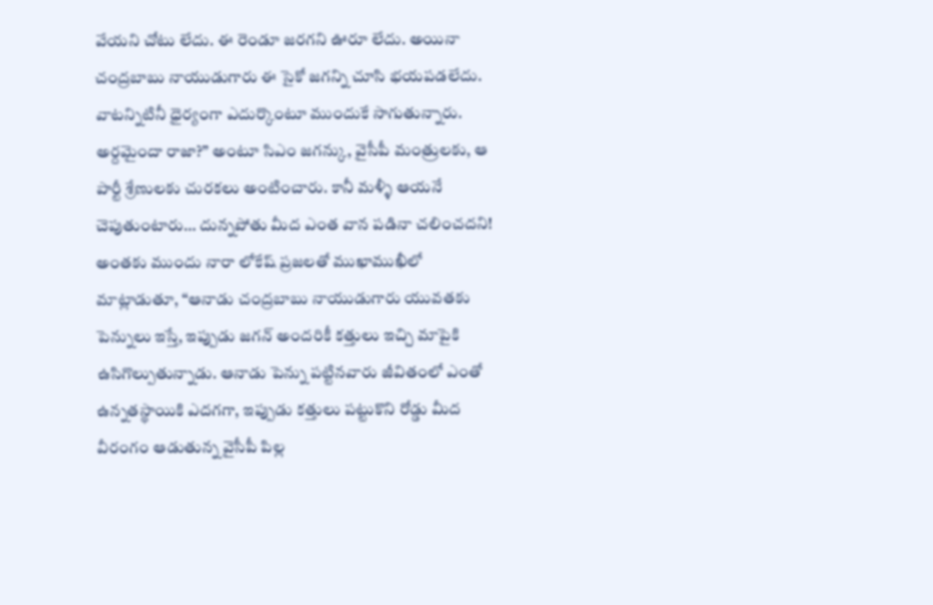వేయని చోటు లేదు. ఈ రెండూ జరగని ఊరూ లేదు. అయినా చంద్రబాబు నాయుడుగారు ఈ సైకో జగన్ని చూసి భయపడలేదు. వాటన్నిటినీ ధైర్యంగా ఎదుర్కొంటూ ముందుకే సాగుతున్నారు. అర్దమైందా రాజా?” అంటూ సిఎం జగన్కు, వైసీపీ మంత్రులకు, ఆ పార్టీ శ్రేణులకు చురకలు అంటించారు. కానీ మళ్ళీ ఆయనే చెపుతుంటారు… దున్నపోతు మీద ఎంత వాన పడినా చలించదని!
అంతకు ముందు నారా లోకేష్ ప్రజలతో ముఖాముఖీలో మాట్లాడుతూ, “ఆనాడు చంద్రబాబు నాయుడుగారు యువతకు పెన్నులు ఇస్తే, ఇప్పుడు జగన్ అందరికీ కత్తులు ఇచ్చి మాపైకి ఉసిగొల్పుతున్నాడు. ఆనాడు పెన్ను పట్టినవారు జీవితంలో ఎంతో ఉన్నతస్థాయికి ఎదగగా, ఇప్పుడు కత్తులు పట్టుకొని రోడ్డు మీద వీరంగం ఆడుతున్న వైసీపీ పిల్ల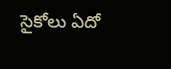సైకోలు ఏదో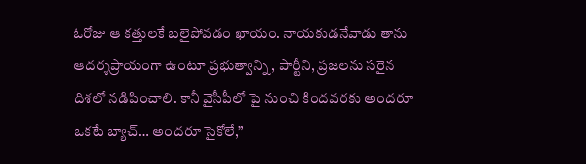ఓరోజు ఆ కత్తులకే బలైపోవడం ఖాయం. నాయకుడనేవాడు తాను ఆదర్శప్రాయంగా ఉంటూ ప్రభుత్వాన్ని, పార్టీని, ప్రజలను సరైన దిశలో నడిపించాలి. కానీ వైసీపీలో పై నుంచి కిందవరకు అందరూ ఒకటే బ్యాచ్… అందరూ సైకోలే,”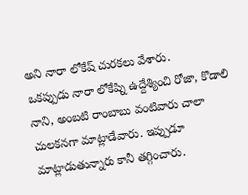అని నారా లోకేష్ చురకలు వేశారు.
ఒకప్పుడు నారా లోకేష్ని ఉద్దేశ్యించి రోజా, కొడాలి నాని, అంబటి రాంబాబు వంటివారు చాలా చులకనగా మాట్లాడేవారు. ఇప్పుడూ మాట్లాడుతున్నారు కానీ తగ్గించారు.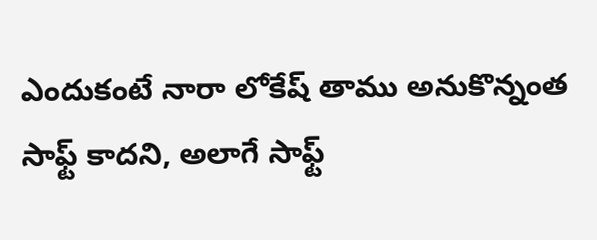ఎందుకంటే నారా లోకేష్ తాము అనుకొన్నంత సాఫ్ట్ కాదని, అలాగే సాఫ్ట్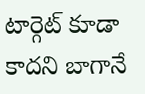టార్గెట్ కూడా కాదని బాగానే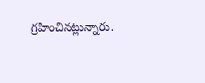గ్రహించినట్లున్నారు.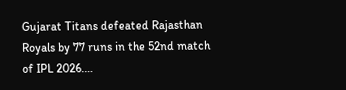Gujarat Titans defeated Rajasthan Royals by 77 runs in the 52nd match of IPL 2026.…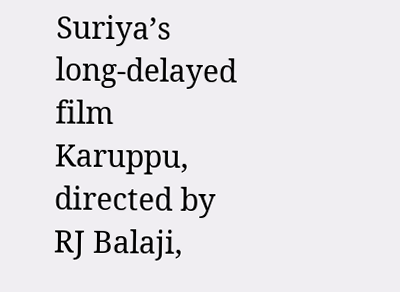Suriya’s long-delayed film Karuppu, directed by RJ Balaji,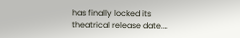has finally locked its theatrical release date.…